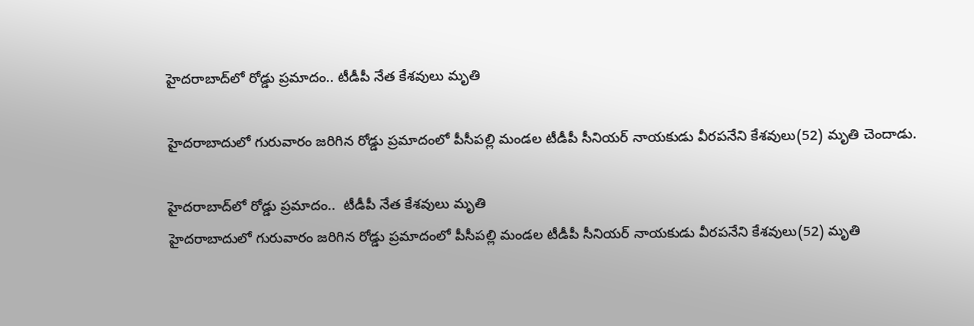హైదరాబాద్‌లో రోడ్డు ప్రమాదం.. టీడీపీ నేత కేశవులు మృతి

హైదరాబాదులో గురువారం జరిగిన రోడ్డు ప్రమాదంలో పీసీపల్లి మండల టీడీపీ సీనియర్‌ నాయకుడు వీరపనేని కేశవులు(52) మృతి చెందాడు.

హైదరాబాద్‌లో రోడ్డు ప్రమాదం..  టీడీపీ నేత కేశవులు మృతి
హైదరాబాదులో గురువారం జరిగిన రోడ్డు ప్రమాదంలో పీసీపల్లి మండల టీడీపీ సీనియర్‌ నాయకుడు వీరపనేని కేశవులు(52) మృతి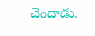చెందాడు.